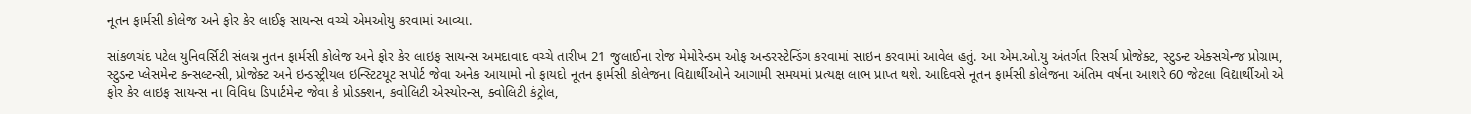નૂતન ફાર્મસી કોલેજ અને ફોર કેર લાઈફ સાયન્સ વચ્ચે એમઓયુ કરવામાં આવ્યા.

સાંકળચંદ પટેલ યુનિવર્સિટી સંલગ્ન નુતન ફાર્મસી કોલેજ અને ફોર કેર લાઇફ સાયન્સ અમદાવાદ વચ્ચે તારીખ 21 જુલાઈના રોજ મેમોરેન્ડમ ઓફ અન્ડરસ્ટેન્ડિંગ કરવામાં સાઇન કરવામાં આવેલ હતું. આ એમ.ઓ.યુ અંતર્ગત રિસર્ચ પ્રોજેક્ટ, સ્ટુડન્ટ એક્સચેન્જ પ્રોગ્રામ, સ્ટુડન્ટ પ્લેસમેન્ટ કન્સલ્ટન્સી, પ્રોજેક્ટ અને ઇન્ડસ્ટ્રીયલ ઇન્સ્ટિટયૂટ સપોર્ટ જેવા અનેક આયામો નો ફાયદો નૂતન ફાર્મસી કોલેજના વિદ્યાર્થીઓને આગામી સમયમાં પ્રત્યક્ષ લાભ પ્રાપ્ત થશે. આદિવસે નૂતન ફાર્મસી કોલેજના અંતિમ વર્ષના આશરે 60 જેટલા વિદ્યાર્થીઓ એ ફોર કેર લાઇફ સાયન્સ ના વિવિધ ડિપાર્ટમેન્ટ જેવા કે પ્રોડક્શન, કવોલિટી એસ્યોરન્સ, ક્વોલિટી કંટ્રોલ,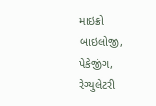માઇક્રો બાઇલોજી, પેકેજીંગ, રેગ્યુલેટરી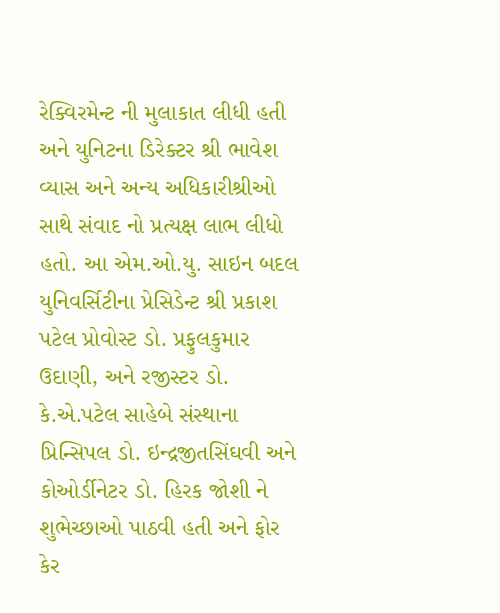રેક્વિરમેન્ટ ની મુલાકાત લીધી હતી અને યુનિટના ડિરેક્ટર શ્રી ભાવેશ વ્યાસ અને અન્ય અધિકારીશ્રીઓ સાથે સંવાદ નો પ્રત્યક્ષ લાભ લીધો હતો. આ એમ.ઓ.યુ. સાઇન બદલ યુનિવર્સિટીના પ્રેસિડેન્ટ શ્રી પ્રકાશ પટેલ પ્રોવોસ્ટ ડો. પ્રફુલકુમાર ઉદાણી, અને રજીસ્ટર ડો. કે.એ.પટેલ સાહેબે સંસ્થાના પ્રિન્સિપલ ડો. ઇન્દ્રજીતસિંઘવી અને કોઓર્ડીનેટર ડો. હિરક જોશી ને શુભેચ્છાઓ પાઠવી હતી અને ફોર કેર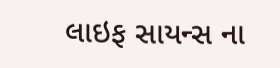લાઇફ સાયન્સ ના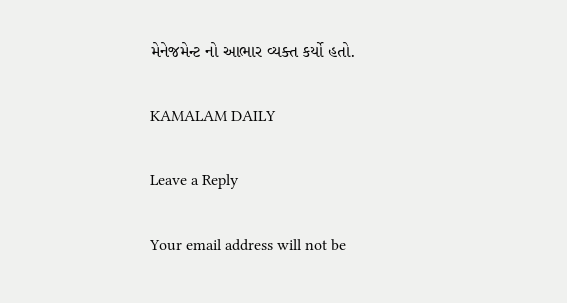મેનેજમેન્ટ નો આભાર વ્યક્ત કર્યો હતો.

KAMALAM DAILY

Leave a Reply

Your email address will not be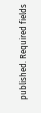published. Required fields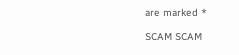are marked *

SCAM SCAM